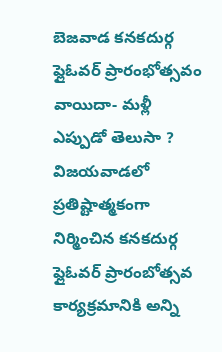బెజవాడ కనకదుర్గ ఫ్లైఓవర్ ప్రారంభోత్సవం వాయిదా- మళ్లీ ఎప్పుడో తెలుసా ?
విజయవాడలో ప్రతిష్టాత్మకంగా నిర్మించిన కనకదుర్గ ఫ్లైఓవర్ ప్రారంబోత్సవ కార్యక్రమానికి అన్ని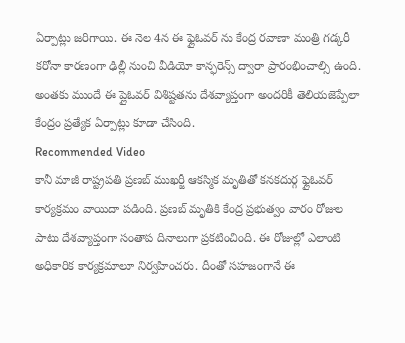ఏర్పాట్లు జరిగాయి. ఈ నెల 4న ఈ ఫ్లైఓవర్ ను కేంద్ర రవాణా మంత్రి గడ్కరీ కరోనా కారణంగా ఢిల్లీ నుంచి వీడియో కాన్ఫరెన్స్ ద్వారా ప్రారంభించాల్సి ఉంది. అంతకు ముందే ఈ ప్లైఓవర్ విశిష్టతను దేశవ్యాప్తంగా అందరికీ తెలియజెప్పేలా కేంద్రం ప్రత్యేక ఏర్పాట్లు కూడా చేసింది.
Recommended Video
కానీ మాజీ రాష్ట్రపతి ప్రణబ్ ముఖర్జీ ఆకస్మిక మృతితో కనకదుర్గ ఫ్లైఓవర్ కార్యక్రమం వాయిదా పడింది. ప్రణబ్ మృతికి కేంద్ర ప్రభుత్వం వారం రోజుల పాటు దేశవ్యాప్తంగా సంతాప దినాలుగా ప్రకటించింది. ఈ రోజుల్లో ఎలాంటి అధికారిక కార్యక్రమాలూ నిర్వహించరు. దీంతో సహజంగానే ఈ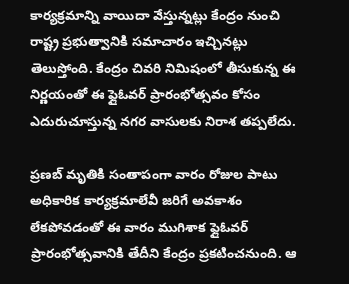కార్యక్రమాన్ని వాయిదా వేస్తున్నట్లు కేంద్రం నుంచి రాష్ట్ర ప్రభుత్వానికి సమాచారం ఇచ్చినట్లు తెలుస్తోంది. కేంద్రం చివరి నిమిషంలో తీసుకున్న ఈ నిర్ణయంతో ఈ ఫ్లైఓవర్ ప్రారంభోత్సవం కోసం ఎదురుచూస్తున్న నగర వాసులకు నిరాశ తప్పలేదు.

ప్రణబ్ మృతికి సంతాపంగా వారం రోజుల పాటు అధికారిక కార్యక్రమాలేవీ జరిగే అవకాశం లేకపోవడంతో ఈ వారం ముగిశాక ఫ్లైఓవర్ ప్రారంభోత్సవానికి తేదీని కేంద్రం ప్రకటించనుంది. ఆ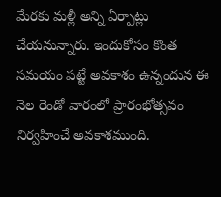మేరకు మళ్లీ అన్ని ఏర్పాట్లు చేయనున్నారు. ఇందుకోసం కొంత సమయం పట్టే అవకాశం ఉన్నందున ఈ నెల రెండో వారంలో ప్రారంభోత్సవం నిర్వహించే అవకాశముంది.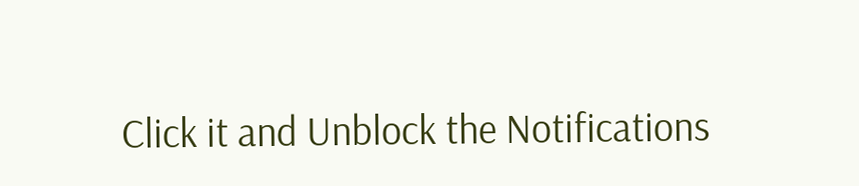Click it and Unblock the Notifications